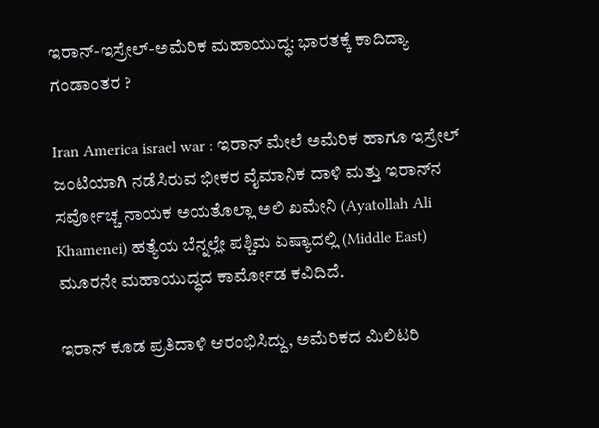ಇರಾನ್-ಇಸ್ರೇಲ್-ಅಮೆರಿಕ ಮಹಾಯುದ್ಧ: ಭಾರತಕ್ಕೆ ಕಾದಿದ್ಯಾ ಗಂಡಾಂತರ ?

Iran America israel war : ಇರಾನ್ ಮೇಲೆ ಅಮೆರಿಕ ಹಾಗೂ ಇಸ್ರೇಲ್ ಜಂಟಿಯಾಗಿ ನಡೆಸಿರುವ ಭೀಕರ ವೈಮಾನಿಕ ದಾಳಿ ಮತ್ತು ಇರಾನ್‌ನ ಸರ್ವೋಚ್ಚ ನಾಯಕ ಅಯತೊಲ್ಲಾ ಅಲಿ ಖಮೇನಿ (Ayatollah Ali Khamenei) ಹತ್ಯೆಯ ಬೆನ್ನಲ್ಲೇ ಪಶ್ಚಿಮ ಏಷ್ಯಾದಲ್ಲಿ (Middle East) ಮೂರನೇ ಮಹಾಯುದ್ಧದ ಕಾರ್ಮೋಡ ಕವಿದಿದೆ.

ಇರಾನ್ ಕೂಡ ಪ್ರತಿದಾಳಿ ಆರಂಭಿಸಿದ್ದು, ಅಮೆರಿಕದ ಮಿಲಿಟರಿ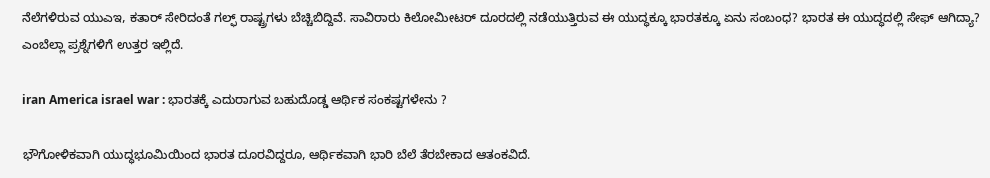ನೆಲೆಗಳಿರುವ ಯುಎಇ, ಕತಾರ್ ಸೇರಿದಂತೆ ಗಲ್ಫ್ ರಾಷ್ಟ್ರಗಳು ಬೆಚ್ಚಿಬಿದ್ದಿವೆ. ಸಾವಿರಾರು ಕಿಲೋಮೀಟರ್ ದೂರದಲ್ಲಿ ನಡೆಯುತ್ತಿರುವ ಈ ಯುದ್ಧಕ್ಕೂ ಭಾರತಕ್ಕೂ ಏನು ಸಂಬಂಧ? ಭಾರತ ಈ ಯುದ್ಧದಲ್ಲಿ ಸೇಫ್ ಆಗಿದ್ಯಾ? ಎಂಬೆಲ್ಲಾ ಪ್ರಶ್ನೆಗಳಿಗೆ ಉತ್ತರ ಇಲ್ಲಿದೆ.

iran America israel war : ಭಾರತಕ್ಕೆ ಎದುರಾಗುವ ಬಹುದೊಡ್ಡ ಆರ್ಥಿಕ ಸಂಕಷ್ಟಗಳೇನು ?

ಭೌಗೋಳಿಕವಾಗಿ ಯುದ್ಧಭೂಮಿಯಿಂದ ಭಾರತ ದೂರವಿದ್ದರೂ, ಆರ್ಥಿಕವಾಗಿ ಭಾರಿ ಬೆಲೆ ತೆರಬೇಕಾದ ಆತಂಕವಿದೆ.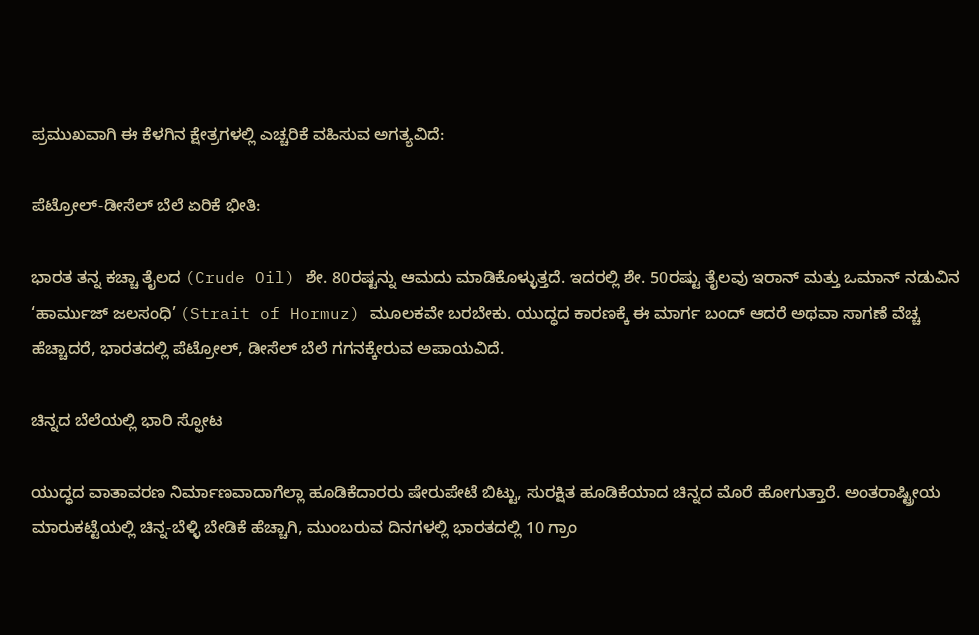ಪ್ರಮುಖವಾಗಿ ಈ ಕೆಳಗಿನ ಕ್ಷೇತ್ರಗಳಲ್ಲಿ ಎಚ್ಚರಿಕೆ ವಹಿಸುವ ಅಗತ್ಯವಿದೆ:

ಪೆಟ್ರೋಲ್-ಡೀಸೆಲ್ ಬೆಲೆ ಏರಿಕೆ ಭೀತಿ:

ಭಾರತ ತನ್ನ ಕಚ್ಚಾ ತೈಲದ (Crude Oil) ಶೇ. 80ರಷ್ಟನ್ನು ಆಮದು ಮಾಡಿಕೊಳ್ಳುತ್ತದೆ. ಇದರಲ್ಲಿ ಶೇ. 50ರಷ್ಟು ತೈಲವು ಇರಾನ್ ಮತ್ತು ಒಮಾನ್ ನಡುವಿನ ‘ಹಾರ್ಮುಜ್ ಜಲಸಂಧಿ’ (Strait of Hormuz) ಮೂಲಕವೇ ಬರಬೇಕು. ಯುದ್ಧದ ಕಾರಣಕ್ಕೆ ಈ ಮಾರ್ಗ ಬಂದ್ ಆದರೆ ಅಥವಾ ಸಾಗಣೆ ವೆಚ್ಚ ಹೆಚ್ಚಾದರೆ, ಭಾರತದಲ್ಲಿ ಪೆಟ್ರೋಲ್, ಡೀಸೆಲ್ ಬೆಲೆ ಗಗನಕ್ಕೇರುವ ಅಪಾಯವಿದೆ.

ಚಿನ್ನದ ಬೆಲೆಯಲ್ಲಿ ಭಾರಿ ಸ್ಫೋಟ

ಯುದ್ಧದ ವಾತಾವರಣ ನಿರ್ಮಾಣವಾದಾಗೆಲ್ಲಾ ಹೂಡಿಕೆದಾರರು ಷೇರುಪೇಟೆ ಬಿಟ್ಟು, ಸುರಕ್ಷಿತ ಹೂಡಿಕೆಯಾದ ಚಿನ್ನದ ಮೊರೆ ಹೋಗುತ್ತಾರೆ. ಅಂತರಾಷ್ಟ್ರೀಯ ಮಾರುಕಟ್ಟೆಯಲ್ಲಿ ಚಿನ್ನ-ಬೆಳ್ಳಿ ಬೇಡಿಕೆ ಹೆಚ್ಚಾಗಿ, ಮುಂಬರುವ ದಿನಗಳಲ್ಲಿ ಭಾರತದಲ್ಲಿ 10 ಗ್ರಾಂ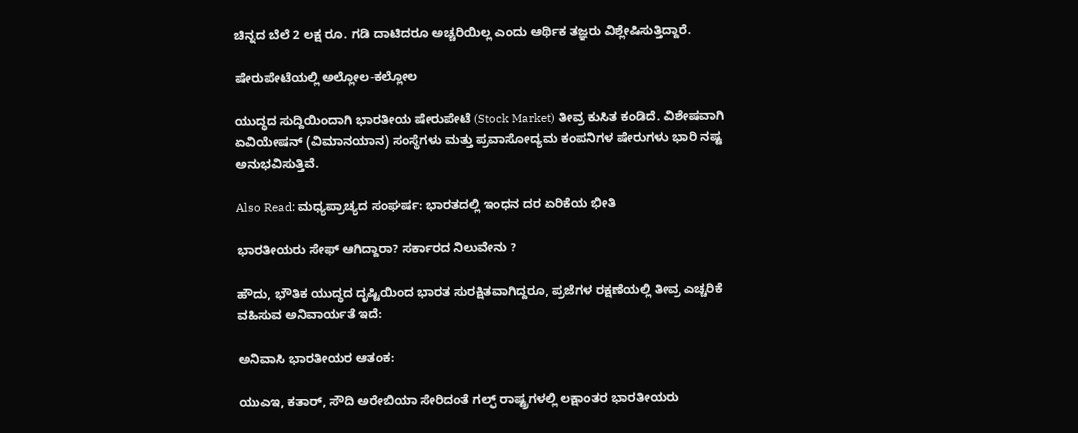ಚಿನ್ನದ ಬೆಲೆ 2 ಲಕ್ಷ ರೂ. ಗಡಿ ದಾಟಿದರೂ ಅಚ್ಚರಿಯಿಲ್ಲ ಎಂದು ಆರ್ಥಿಕ ತಜ್ಞರು ವಿಶ್ಲೇಷಿಸುತ್ತಿದ್ದಾರೆ.

ಷೇರುಪೇಟೆಯಲ್ಲಿ ಅಲ್ಲೋಲ-ಕಲ್ಲೋಲ

ಯುದ್ಧದ ಸುದ್ದಿಯಿಂದಾಗಿ ಭಾರತೀಯ ಷೇರುಪೇಟೆ (Stock Market) ತೀವ್ರ ಕುಸಿತ ಕಂಡಿದೆ. ವಿಶೇಷವಾಗಿ ಏವಿಯೇಷನ್ (ವಿಮಾನಯಾನ) ಸಂಸ್ಥೆಗಳು ಮತ್ತು ಪ್ರವಾಸೋದ್ಯಮ ಕಂಪನಿಗಳ ಷೇರುಗಳು ಭಾರಿ ನಷ್ಟ ಅನುಭವಿಸುತ್ತಿವೆ.

Also Read: ಮಧ್ಯಪ್ರಾಚ್ಯದ ಸಂಘರ್ಷ: ಭಾರತದಲ್ಲಿ ಇಂಧನ ದರ ಏರಿಕೆಯ ಭೀತಿ

ಭಾರತೀಯರು ಸೇಫ್ ಆಗಿದ್ದಾರಾ? ಸರ್ಕಾರದ ನಿಲುವೇನು ?

ಹೌದು, ಭೌತಿಕ ಯುದ್ಧದ ದೃಷ್ಟಿಯಿಂದ ಭಾರತ ಸುರಕ್ಷಿತವಾಗಿದ್ದರೂ, ಪ್ರಜೆಗಳ ರಕ್ಷಣೆಯಲ್ಲಿ ತೀವ್ರ ಎಚ್ಚರಿಕೆ ವಹಿಸುವ ಅನಿವಾರ್ಯತೆ ಇದೆ:

ಅನಿವಾಸಿ ಭಾರತೀಯರ ಆತಂಕ:

ಯುಎಇ, ಕತಾರ್, ಸೌದಿ ಅರೇಬಿಯಾ ಸೇರಿದಂತೆ ಗಲ್ಫ್ ರಾಷ್ಟ್ರಗಳಲ್ಲಿ ಲಕ್ಷಾಂತರ ಭಾರತೀಯರು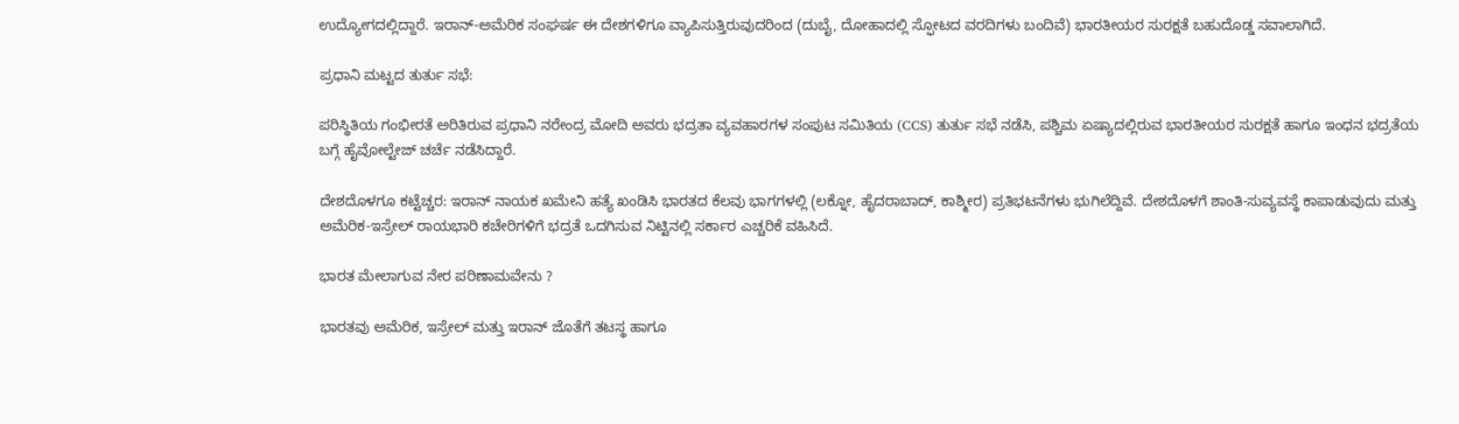ಉದ್ಯೋಗದಲ್ಲಿದ್ದಾರೆ. ಇರಾನ್-ಅಮೆರಿಕ ಸಂಘರ್ಷ ಈ ದೇಶಗಳಿಗೂ ವ್ಯಾಪಿಸುತ್ತಿರುವುದರಿಂದ (ದುಬೈ, ದೋಹಾದಲ್ಲಿ ಸ್ಫೋಟದ ವರದಿಗಳು ಬಂದಿವೆ) ಭಾರತೀಯರ ಸುರಕ್ಷತೆ ಬಹುದೊಡ್ಡ ಸವಾಲಾಗಿದೆ.

ಪ್ರಧಾನಿ ಮಟ್ಟದ ತುರ್ತು ಸಭೆ:

ಪರಿಸ್ಥಿತಿಯ ಗಂಭೀರತೆ ಅರಿತಿರುವ ಪ್ರಧಾನಿ ನರೇಂದ್ರ ಮೋದಿ ಅವರು ಭದ್ರತಾ ವ್ಯವಹಾರಗಳ ಸಂಪುಟ ಸಮಿತಿಯ (CCS) ತುರ್ತು ಸಭೆ ನಡೆಸಿ, ಪಶ್ಚಿಮ ಏಷ್ಯಾದಲ್ಲಿರುವ ಭಾರತೀಯರ ಸುರಕ್ಷತೆ ಹಾಗೂ ಇಂಧನ ಭದ್ರತೆಯ ಬಗ್ಗೆ ಹೈವೋಲ್ಟೇಜ್ ಚರ್ಚೆ ನಡೆಸಿದ್ದಾರೆ.

ದೇಶದೊಳಗೂ ಕಟ್ಟೆಚ್ಚರ: ಇರಾನ್ ನಾಯಕ ಖಮೇನಿ ಹತ್ಯೆ ಖಂಡಿಸಿ ಭಾರತದ ಕೆಲವು ಭಾಗಗಳಲ್ಲಿ (ಲಕ್ನೋ, ಹೈದರಾಬಾದ್, ಕಾಶ್ಮೀರ) ಪ್ರತಿಭಟನೆಗಳು ಭುಗಿಲೆದ್ದಿವೆ. ದೇಶದೊಳಗೆ ಶಾಂತಿ-ಸುವ್ಯವಸ್ಥೆ ಕಾಪಾಡುವುದು ಮತ್ತು ಅಮೆರಿಕ-ಇಸ್ರೇಲ್ ರಾಯಭಾರಿ ಕಚೇರಿಗಳಿಗೆ ಭದ್ರತೆ ಒದಗಿಸುವ ನಿಟ್ಟಿನಲ್ಲಿ ಸರ್ಕಾರ ಎಚ್ಚರಿಕೆ ವಹಿಸಿದೆ.

ಭಾರತ ಮೇಲಾಗುವ ನೇರ ಪರಿಣಾಮವೇನು ?

ಭಾರತವು ಅಮೆರಿಕ, ಇಸ್ರೇಲ್ ಮತ್ತು ಇರಾನ್ ಜೊತೆಗೆ ತಟಸ್ಥ ಹಾಗೂ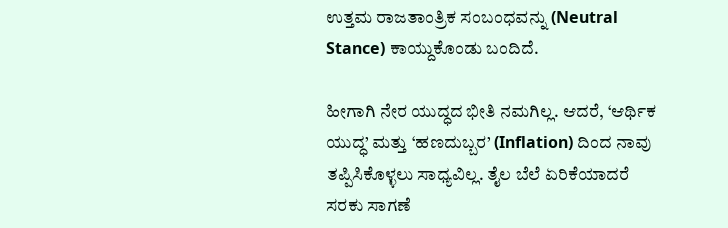ಉತ್ತಮ ರಾಜತಾಂತ್ರಿಕ ಸಂಬಂಧವನ್ನು (Neutral Stance) ಕಾಯ್ದುಕೊಂಡು ಬಂದಿದೆ.

ಹೀಗಾಗಿ ನೇರ ಯುದ್ಧದ ಭೀತಿ ನಮಗಿಲ್ಲ. ಆದರೆ, ‘ಆರ್ಥಿಕ ಯುದ್ಧ’ ಮತ್ತು ‘ಹಣದುಬ್ಬರ’ (Inflation) ದಿಂದ ನಾವು ತಪ್ಪಿಸಿಕೊಳ್ಳಲು ಸಾಧ್ಯವಿಲ್ಲ. ತೈಲ ಬೆಲೆ ಏರಿಕೆಯಾದರೆ ಸರಕು ಸಾಗಣೆ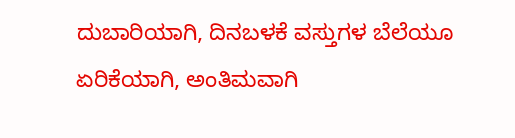ದುಬಾರಿಯಾಗಿ, ದಿನಬಳಕೆ ವಸ್ತುಗಳ ಬೆಲೆಯೂ ಏರಿಕೆಯಾಗಿ, ಅಂತಿಮವಾಗಿ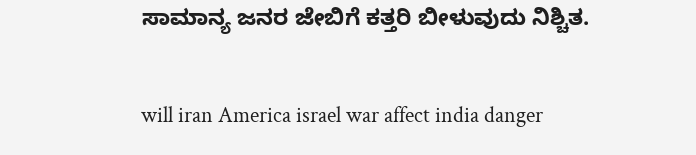ಸಾಮಾನ್ಯ ಜನರ ಜೇಬಿಗೆ ಕತ್ತರಿ ಬೀಳುವುದು ನಿಶ್ಚಿತ.

will iran America israel war affect india danger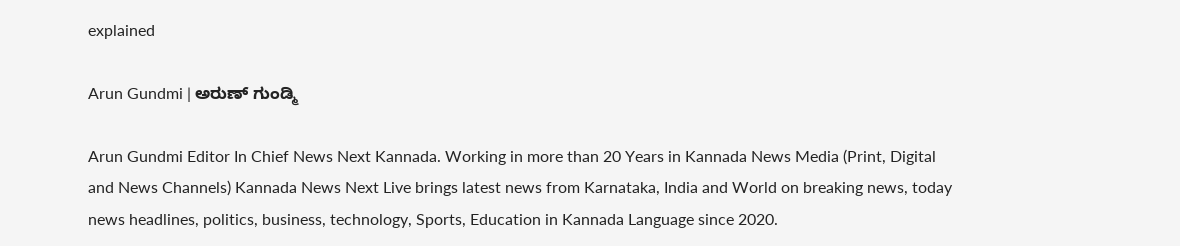explained

Arun Gundmi | ಅರುಣ್ ಗುಂಡ್ಮಿ

Arun Gundmi Editor In Chief News Next Kannada. Working in more than 20 Years in Kannada News Media (Print, Digital and News Channels) Kannada News Next Live brings latest news from Karnataka, India and World on breaking news, today news headlines, politics, business, technology, Sports, Education in Kannada Language since 2020.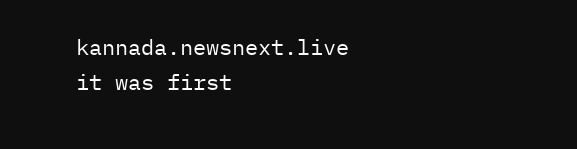kannada.newsnext.live it was first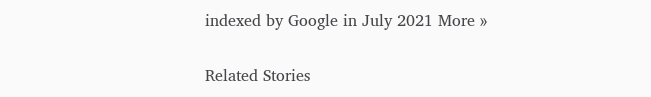indexed by Google in July 2021 More »

Related Stories